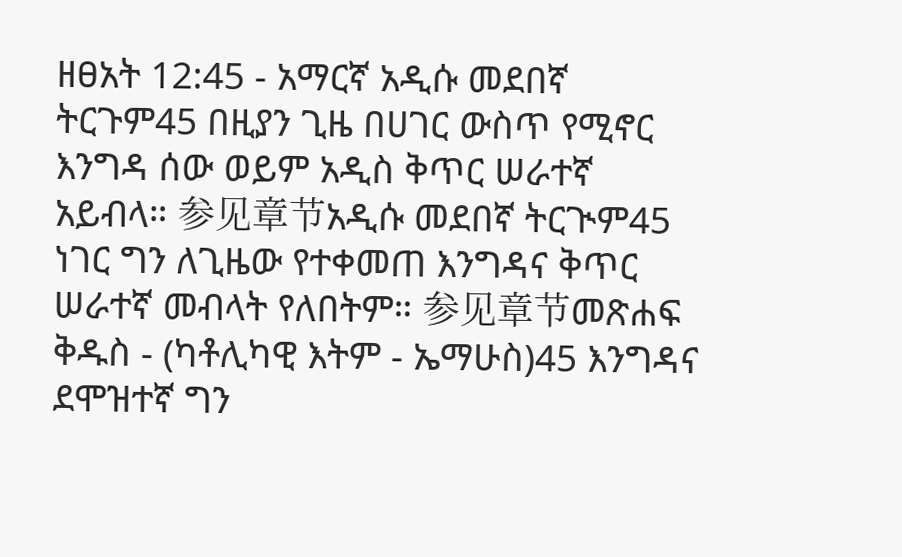ዘፀአት 12:45 - አማርኛ አዲሱ መደበኛ ትርጉም45 በዚያን ጊዜ በሀገር ውስጥ የሚኖር እንግዳ ሰው ወይም አዲስ ቅጥር ሠራተኛ አይብላ። 参见章节አዲሱ መደበኛ ትርጒም45 ነገር ግን ለጊዜው የተቀመጠ እንግዳና ቅጥር ሠራተኛ መብላት የለበትም። 参见章节መጽሐፍ ቅዱስ - (ካቶሊካዊ እትም - ኤማሁስ)45 እንግዳና ደሞዝተኛ ግን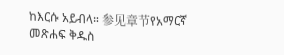ከእርሱ አይብላ። 参见章节የአማርኛ መጽሐፍ ቅዱስ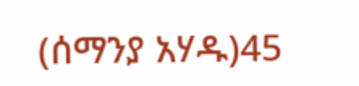(ሰማንያ አሃዱ)45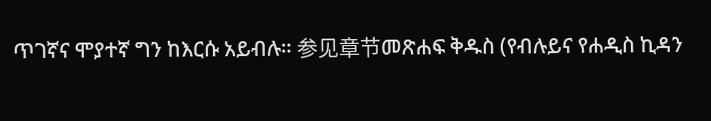ጥገኛና ሞያተኛ ግን ከእርሱ አይብሉ። 参见章节መጽሐፍ ቅዱስ (የብሉይና የሐዲስ ኪዳን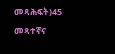መጻሕፍት)45 መጻተኛና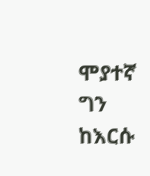ሞያተኛ ግን ከእርሱ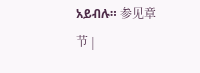አይብሉ። 参见章节 |